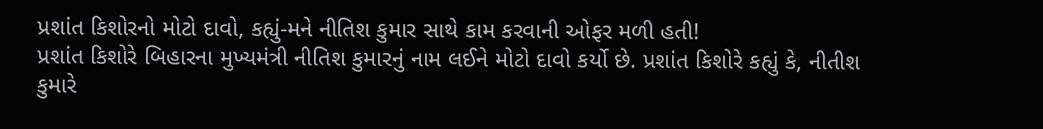પ્રશાંત કિશોરનો મોટો દાવો, કહ્યું-મને નીતિશ કુમાર સાથે કામ કરવાની ઓફર મળી હતી!
પ્રશાંત કિશોરે બિહારના મુખ્યમંત્રી નીતિશ કુમારનું નામ લઈને મોટો દાવો કર્યો છે. પ્રશાંત કિશોરે કહ્યું કે, નીતીશ કુમારે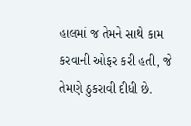હાલમાં જ તેમને સાથે કામ કરવાની ઓફર કરી હતી, જે તેમણે ઠુકરાવી દીધી છે.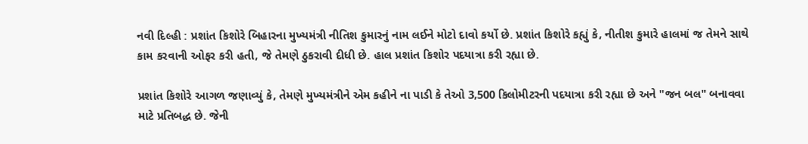નવી દિલ્હી : પ્રશાંત કિશોરે બિહારના મુખ્યમંત્રી નીતિશ કુમારનું નામ લઈને મોટો દાવો કર્યો છે. પ્રશાંત કિશોરે કહ્યું કે, નીતીશ કુમારે હાલમાં જ તેમને સાથે કામ કરવાની ઓફર કરી હતી, જે તેમણે ઠુકરાવી દીધી છે. હાલ પ્રશાંત કિશોર પદયાત્રા કરી રહ્યા છે.

પ્રશાંત કિશોરે આગળ જણાવ્યું કે, તેમણે મુખ્યમંત્રીને એમ કહીને ના પાડી કે તેઓ 3,500 કિલોમીટરની પદયાત્રા કરી રહ્યા છે અને "જન બલ" બનાવવા માટે પ્રતિબદ્ધ છે. જેની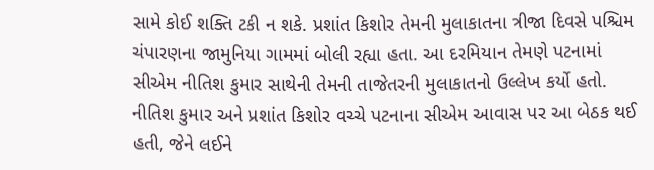સામે કોઈ શક્તિ ટકી ન શકે. પ્રશાંત કિશોર તેમની મુલાકાતના ત્રીજા દિવસે પશ્ચિમ ચંપારણના જામુનિયા ગામમાં બોલી રહ્યા હતા. આ દરમિયાન તેમણે પટનામાં સીએમ નીતિશ કુમાર સાથેની તેમની તાજેતરની મુલાકાતનો ઉલ્લેખ કર્યો હતો.
નીતિશ કુમાર અને પ્રશાંત કિશોર વચ્ચે પટનાના સીએમ આવાસ પર આ બેઠક થઈ હતી, જેને લઈને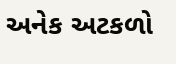અનેક અટકળો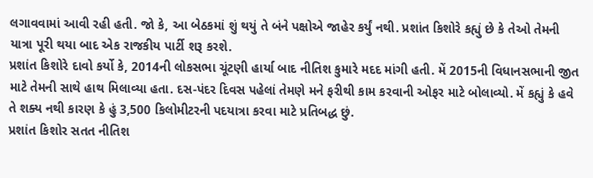લગાવવામાં આવી રહી હતી. જો કે, આ બેઠકમાં શું થયું તે બંને પક્ષોએ જાહેર કર્યું નથી. પ્રશાંત કિશોરે કહ્યું છે કે તેઓ તેમની યાત્રા પૂરી થયા બાદ એક રાજકીય પાર્ટી શરૂ કરશે.
પ્રશાંત કિશોરે દાવો કર્યો કે, 2014ની લોકસભા ચૂંટણી હાર્યા બાદ નીતિશ કુમારે મદદ માંગી હતી. મેં 2015ની વિધાનસભાની જીત માટે તેમની સાથે હાથ મિલાવ્યા હતા. દસ-પંદર દિવસ પહેલાં તેમણે મને ફરીથી કામ કરવાની ઓફર માટે બોલાવ્યો. મેં કહ્યું કે હવે તે શક્ય નથી કારણ કે હું 3,500 કિલોમીટરની પદયાત્રા કરવા માટે પ્રતિબદ્ધ છું.
પ્રશાંત કિશોર સતત નીતિશ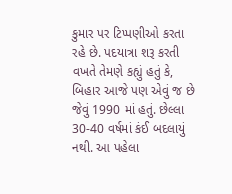કુમાર પર ટિપ્પણીઓ કરતા રહે છે. પદયાત્રા શરૂ કરતી વખતે તેમણે કહ્યું હતું કે, બિહાર આજે પણ એવું જ છે જેવું 1990 માં હતું. છેલ્લા 30-40 વર્ષમાં કંઈ બદલાયું નથી. આ પહેલા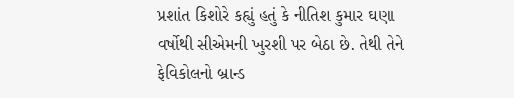પ્રશાંત કિશોરે કહ્યું હતું કે નીતિશ કુમાર ઘણા વર્ષોથી સીએમની ખુરશી પર બેઠા છે. તેથી તેને ફેવિકોલનો બ્રાન્ડ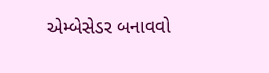એમ્બેસેડર બનાવવો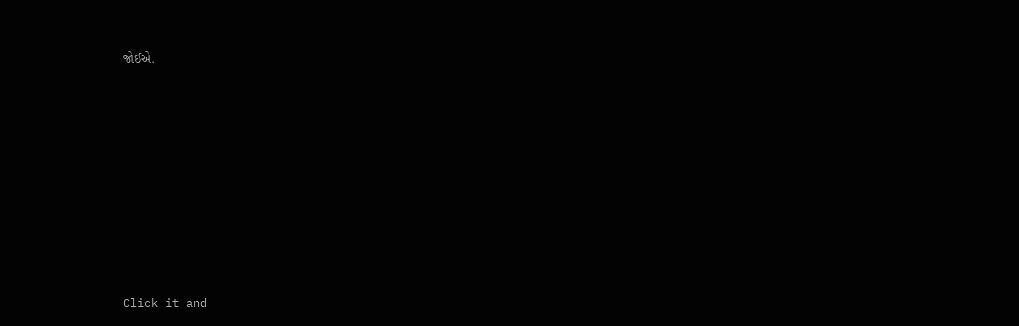જોઈએ.












Click it and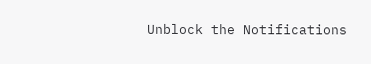Unblock the Notifications